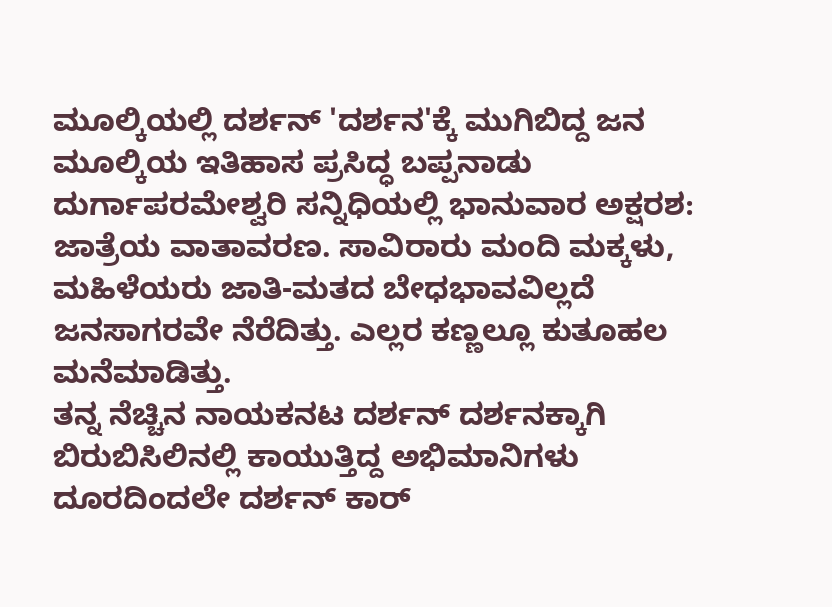ಮೂಲ್ಕಿಯಲ್ಲಿ ದರ್ಶನ್ 'ದರ್ಶನ'ಕ್ಕೆ ಮುಗಿಬಿದ್ದ ಜನ
ಮೂಲ್ಕಿಯ ಇತಿಹಾಸ ಪ್ರಸಿದ್ಧ ಬಪ್ಪನಾಡು ದುರ್ಗಾಪರಮೇಶ್ವರಿ ಸನ್ನಿಧಿಯಲ್ಲಿ ಭಾನುವಾರ ಅಕ್ಷರಶ: ಜಾತ್ರೆಯ ವಾತಾವರಣ. ಸಾವಿರಾರು ಮಂದಿ ಮಕ್ಕಳು, ಮಹಿಳೆಯರು ಜಾತಿ-ಮತದ ಬೇಧಭಾವವಿಲ್ಲದೆ ಜನಸಾಗರವೇ ನೆರೆದಿತ್ತು. ಎಲ್ಲರ ಕಣ್ಣಲ್ಲೂ ಕುತೂಹಲ ಮನೆಮಾಡಿತ್ತು.
ತನ್ನ ನೆಚ್ಚಿನ ನಾಯಕನಟ ದರ್ಶನ್ ದರ್ಶನಕ್ಕಾಗಿ ಬಿರುಬಿಸಿಲಿನಲ್ಲಿ ಕಾಯುತ್ತಿದ್ದ ಅಭಿಮಾನಿಗಳು ದೂರದಿಂದಲೇ ದರ್ಶನ್ ಕಾರ್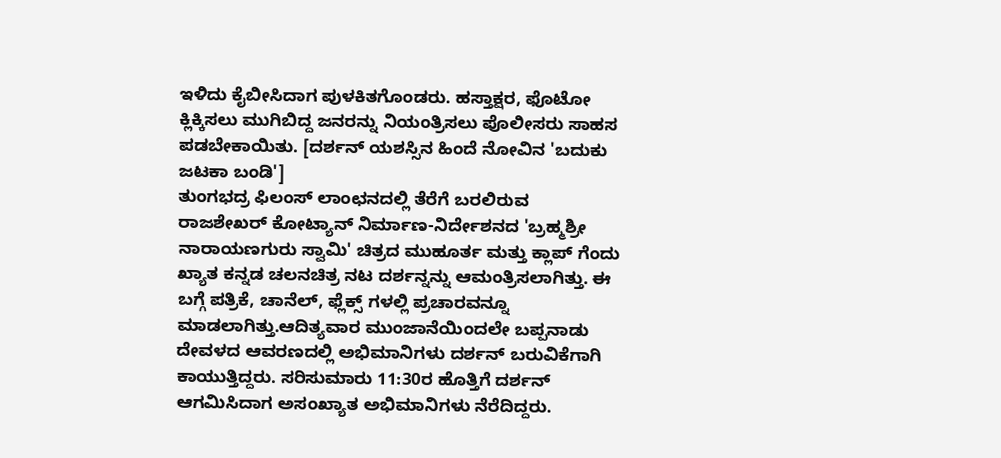ಇಳಿದು ಕೈಬೀಸಿದಾಗ ಪುಳಕಿತಗೊಂಡರು. ಹಸ್ತಾಕ್ಷರ, ಫೊಟೋ ಕ್ಲಿಕ್ಕಿಸಲು ಮುಗಿಬಿದ್ದ ಜನರನ್ನು ನಿಯಂತ್ರಿಸಲು ಪೊಲೀಸರು ಸಾಹಸ ಪಡಬೇಕಾಯಿತು. [ದರ್ಶನ್ ಯಶಸ್ಸಿನ ಹಿಂದೆ ನೋವಿನ 'ಬದುಕು ಜಟಕಾ ಬಂಡಿ']
ತುಂಗಭದ್ರ ಫಿಲಂಸ್ ಲಾಂಛನದಲ್ಲಿ ತೆರೆಗೆ ಬರಲಿರುವ ರಾಜಶೇಖರ್ ಕೋಟ್ಯಾನ್ ನಿರ್ಮಾಣ-ನಿರ್ದೇಶನದ 'ಬ್ರಹ್ಮಶ್ರೀ ನಾರಾಯಣಗುರು ಸ್ವಾಮಿ' ಚಿತ್ರದ ಮುಹೂರ್ತ ಮತ್ತು ಕ್ಲಾಪ್ ಗೆಂದು ಖ್ಯಾತ ಕನ್ನಡ ಚಲನಚಿತ್ರ ನಟ ದರ್ಶನ್ನನ್ನು ಆಮಂತ್ರಿಸಲಾಗಿತ್ತು. ಈ ಬಗ್ಗೆ ಪತ್ರಿಕೆ, ಚಾನೆಲ್, ಫ್ಲೆಕ್ಸ್ ಗಳಲ್ಲಿ ಪ್ರಚಾರವನ್ನೂ ಮಾಡಲಾಗಿತ್ತು.ಆದಿತ್ಯವಾರ ಮುಂಜಾನೆಯಿಂದಲೇ ಬಪ್ಪನಾಡು ದೇವಳದ ಆವರಣದಲ್ಲಿ ಅಭಿಮಾನಿಗಳು ದರ್ಶನ್ ಬರುವಿಕೆಗಾಗಿ ಕಾಯುತ್ತಿದ್ದರು. ಸರಿಸುಮಾರು 11:30ರ ಹೊತ್ತಿಗೆ ದರ್ಶನ್ ಆಗಮಿಸಿದಾಗ ಅಸಂಖ್ಯಾತ ಅಭಿಮಾನಿಗಳು ನೆರೆದಿದ್ದರು.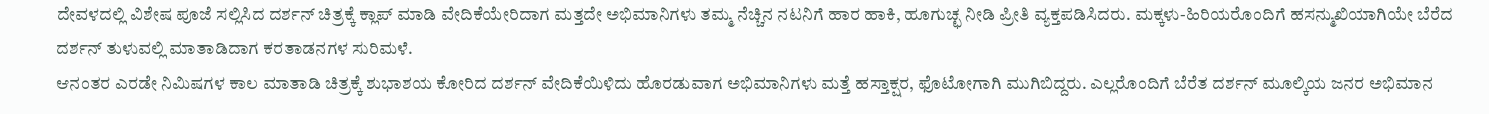ದೇವಳದಲ್ಲಿ ವಿಶೇಷ ಪೂಜೆ ಸಲ್ಲಿಸಿದ ದರ್ಶನ್ ಚಿತ್ರಕ್ಕೆ ಕ್ಲಾಪ್ ಮಾಡಿ ವೇದಿಕೆಯೇರಿದಾಗ ಮತ್ತದೇ ಅಭಿಮಾನಿಗಳು ತಮ್ಮ ನೆಚ್ಚಿನ ನಟನಿಗೆ ಹಾರ ಹಾಕಿ, ಹೂಗುಚ್ಛ ನೀಡಿ ಪ್ರೀತಿ ವ್ಯಕ್ತಪಡಿಸಿದರು. ಮಕ್ಕಳು-ಹಿರಿಯರೊಂದಿಗೆ ಹಸನ್ಮುಖಿಯಾಗಿಯೇ ಬೆರೆದ ದರ್ಶನ್ ತುಳುವಲ್ಲಿ ಮಾತಾಡಿದಾಗ ಕರತಾಡನಗಳ ಸುರಿಮಳೆ.
ಆನಂತರ ಎರಡೇ ನಿಮಿಷಗಳ ಕಾಲ ಮಾತಾಡಿ ಚಿತ್ರಕ್ಕೆ ಶುಭಾಶಯ ಕೋರಿದ ದರ್ಶನ್ ವೇದಿಕೆಯಿಳಿದು ಹೊರಡುವಾಗ ಅಭಿಮಾನಿಗಳು ಮತ್ತೆ ಹಸ್ತಾಕ್ಷರ, ಫೊಟೋಗಾಗಿ ಮುಗಿಬಿದ್ದರು. ಎಲ್ಲರೊಂದಿಗೆ ಬೆರೆತ ದರ್ಶನ್ ಮೂಲ್ಕಿಯ ಜನರ ಅಭಿಮಾನ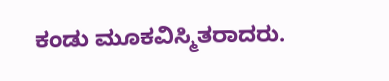ಕಂಡು ಮೂಕವಿಸ್ಮಿತರಾದರು.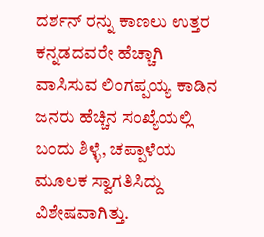ದರ್ಶನ್ ರನ್ನು ಕಾಣಲು ಉತ್ತರ ಕನ್ನಡದವರೇ ಹೆಚ್ಚಾಗಿ ವಾಸಿಸುವ ಲಿಂಗಪ್ಪಯ್ಯ ಕಾಡಿನ ಜನರು ಹೆಚ್ಚಿನ ಸಂಖ್ಯೆಯಲ್ಲಿ ಬಂದು ಶಿಳ್ಳೆ, ಚಪ್ಪಾಳೆಯ ಮೂಲಕ ಸ್ವಾಗತಿಸಿದ್ದು ವಿಶೇಷವಾಗಿತ್ತು.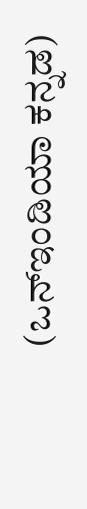(ಒನ್ಇಂಡಿಯಾ ಕನ್ನಡ)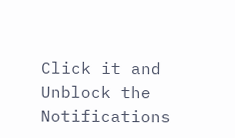Click it and Unblock the Notifications